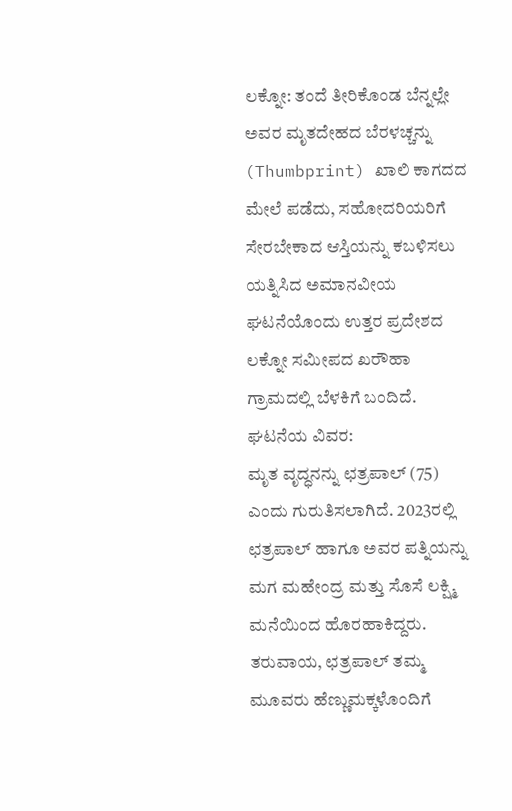ಲಕ್ನೋ: ತಂದೆ ತೀರಿಕೊಂಡ ಬೆನ್ನಲ್ಲೇ ಅವರ ಮೃತದೇಹದ ಬೆರಳಚ್ಚನ್ನು (Thumbprint) ಖಾಲಿ ಕಾಗದದ ಮೇಲೆ ಪಡೆದು, ಸಹೋದರಿಯರಿಗೆ ಸೇರಬೇಕಾದ ಆಸ್ತಿಯನ್ನು ಕಬಳಿಸಲು ಯತ್ನಿಸಿದ ಅಮಾನವೀಯ ಘಟನೆಯೊಂದು ಉತ್ತರ ಪ್ರದೇಶದ ಲಕ್ನೋ ಸಮೀಪದ ಖರೌಹಾ ಗ್ರಾಮದಲ್ಲಿ ಬೆಳಕಿಗೆ ಬಂದಿದೆ.
ಘಟನೆಯ ವಿವರ:
ಮೃತ ವೃದ್ಧನನ್ನು ಛತ್ರಪಾಲ್ (75) ಎಂದು ಗುರುತಿಸಲಾಗಿದೆ. 2023ರಲ್ಲಿ ಛತ್ರಪಾಲ್ ಹಾಗೂ ಅವರ ಪತ್ನಿಯನ್ನು ಮಗ ಮಹೇಂದ್ರ ಮತ್ತು ಸೊಸೆ ಲಕ್ಷ್ಮಿ ಮನೆಯಿಂದ ಹೊರಹಾಕಿದ್ದರು. ತರುವಾಯ, ಛತ್ರಪಾಲ್ ತಮ್ಮ ಮೂವರು ಹೆಣ್ಣುಮಕ್ಕಳೊಂದಿಗೆ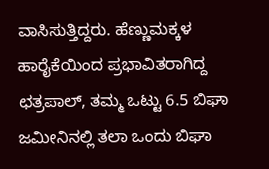ವಾಸಿಸುತ್ತಿದ್ದರು. ಹೆಣ್ಣುಮಕ್ಕಳ ಹಾರೈಕೆಯಿಂದ ಪ್ರಭಾವಿತರಾಗಿದ್ದ ಛತ್ರಪಾಲ್, ತಮ್ಮ ಒಟ್ಟು 6.5 ಬಿಘಾ ಜಮೀನಿನಲ್ಲಿ ತಲಾ ಒಂದು ಬಿಘಾ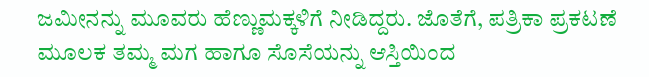ಜಮೀನನ್ನು ಮೂವರು ಹೆಣ್ಣುಮಕ್ಕಳಿಗೆ ನೀಡಿದ್ದರು. ಜೊತೆಗೆ, ಪತ್ರಿಕಾ ಪ್ರಕಟಣೆ ಮೂಲಕ ತಮ್ಮ ಮಗ ಹಾಗೂ ಸೊಸೆಯನ್ನು ಆಸ್ತಿಯಿಂದ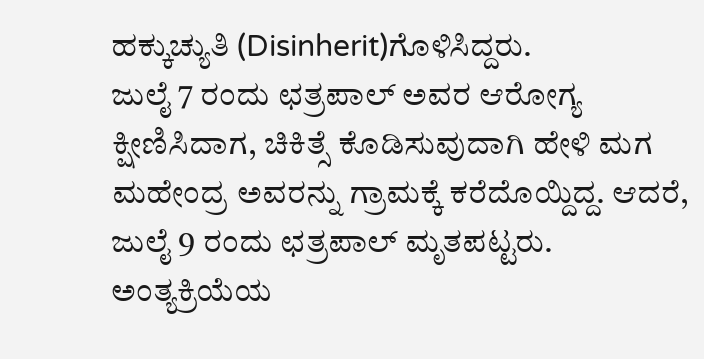ಹಕ್ಕುಚ್ಯುತಿ (Disinherit)ಗೊಳಿಸಿದ್ದರು.
ಜುಲೈ 7 ರಂದು ಛತ್ರಪಾಲ್ ಅವರ ಆರೋಗ್ಯ ಕ್ಷೀಣಿಸಿದಾಗ, ಚಿಕಿತ್ಸೆ ಕೊಡಿಸುವುದಾಗಿ ಹೇಳಿ ಮಗ ಮಹೇಂದ್ರ ಅವರನ್ನು ಗ್ರಾಮಕ್ಕೆ ಕರೆದೊಯ್ದಿದ್ದ. ಆದರೆ, ಜುಲೈ 9 ರಂದು ಛತ್ರಪಾಲ್ ಮೃತಪಟ್ಟರು. ಅಂತ್ಯಕ್ರಿಯೆಯ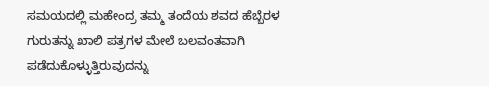ಸಮಯದಲ್ಲಿ ಮಹೇಂದ್ರ ತಮ್ಮ ತಂದೆಯ ಶವದ ಹೆಬ್ಬೆರಳ ಗುರುತನ್ನು ಖಾಲಿ ಪತ್ರಗಳ ಮೇಲೆ ಬಲವಂತವಾಗಿ ಪಡೆದುಕೊಳ್ಳುತ್ತಿರುವುದನ್ನು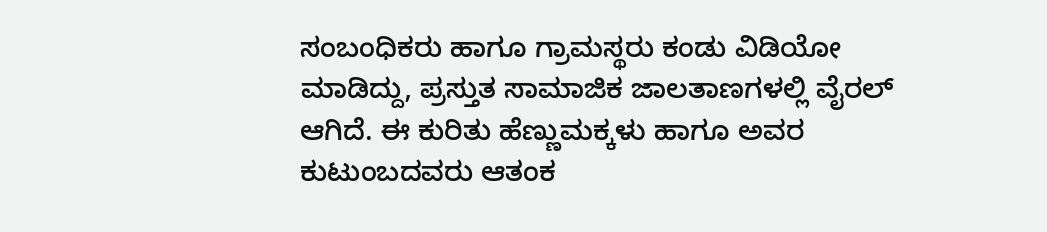ಸಂಬಂಧಿಕರು ಹಾಗೂ ಗ್ರಾಮಸ್ಥರು ಕಂಡು ವಿಡಿಯೋ ಮಾಡಿದ್ದು, ಪ್ರಸ್ತುತ ಸಾಮಾಜಿಕ ಜಾಲತಾಣಗಳಲ್ಲಿ ವೈರಲ್ ಆಗಿದೆ. ಈ ಕುರಿತು ಹೆಣ್ಣುಮಕ್ಕಳು ಹಾಗೂ ಅವರ ಕುಟುಂಬದವರು ಆತಂಕ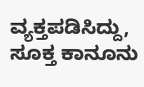ವ್ಯಕ್ತಪಡಿಸಿದ್ದು, ಸೂಕ್ತ ಕಾನೂನು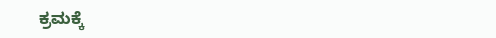ಕ್ರಮಕ್ಕೆ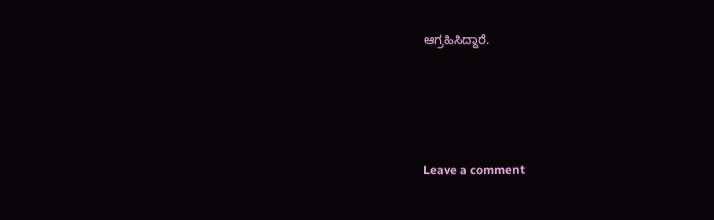ಆಗ್ರಹಿಸಿದ್ದಾರೆ.





Leave a comment